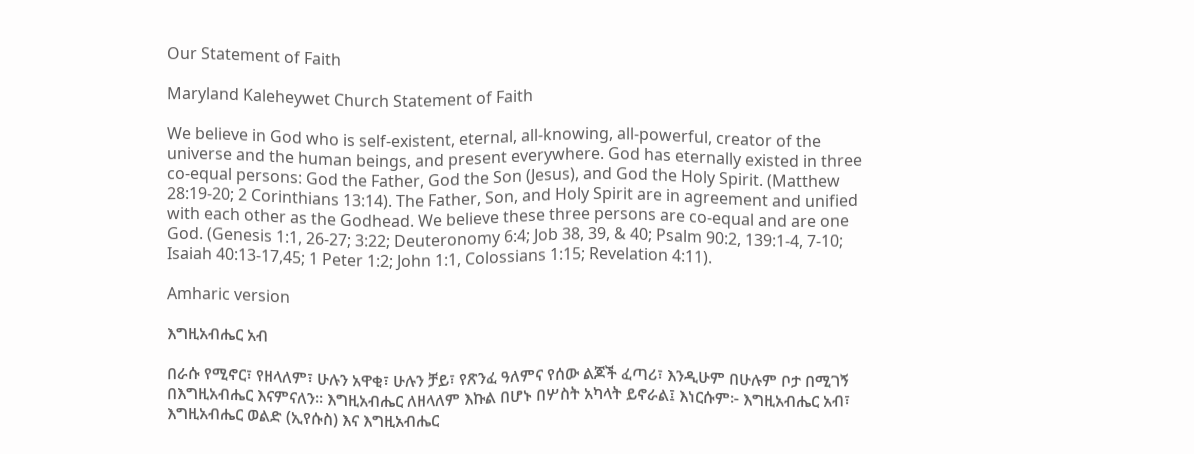Our Statement of Faith

Maryland Kaleheywet Church Statement of Faith

We believe in God who is self-existent, eternal, all-knowing, all-powerful, creator of the universe and the human beings, and present everywhere. God has eternally existed in three co-equal persons: God the Father, God the Son (Jesus), and God the Holy Spirit. (Matthew 28:19-20; 2 Corinthians 13:14). The Father, Son, and Holy Spirit are in agreement and unified with each other as the Godhead. We believe these three persons are co-equal and are one God. (Genesis 1:1, 26-27; 3:22; Deuteronomy 6:4; Job 38, 39, & 40; Psalm 90:2, 139:1-4, 7-10; Isaiah 40:13-17,45; 1 Peter 1:2; John 1:1, Colossians 1:15; Revelation 4:11).

Amharic version

እግዚአብሔር አብ

በራሱ የሚኖር፣ የዘላለም፣ ሁሉን አዋቂ፣ ሁሉን ቻይ፣ የጽንፈ ዓለምና የሰው ልጆች ፈጣሪ፣ እንዲሁም በሁሉም ቦታ በሚገኝ በእግዚአብሔር እናምናለን። እግዚአብሔር ለዘላለም እኩል በሆኑ በሦስት አካላት ይኖራል፤ እነርሱም፦ እግዚአብሔር አብ፣ እግዚአብሔር ወልድ (ኢየሱስ) እና እግዚአብሔር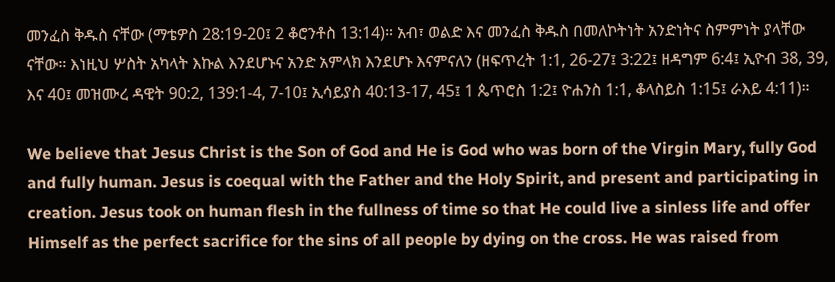መንፈስ ቅዱስ ናቸው (ማቴዎስ 28:19-20፤ 2 ቆሮንቶስ 13:14)። አብ፣ ወልድ እና መንፈስ ቅዱስ በመለኮትነት አንድነትና ስምምነት ያላቸው ናቸው። እነዚህ ሦስት አካላት እኩል እንደሆኑና አንድ አምላክ እንደሆኑ እናምናለን (ዘፍጥረት 1:1, 26-27፤ 3:22፤ ዘዳግም 6:4፤ ኢዮብ 38, 39, እና 40፤ መዝሙረ ዳዊት 90:2, 139:1-4, 7-10፤ ኢሳይያስ 40:13-17, 45፤ 1 ጴጥሮስ 1:2፤ ዮሐንስ 1:1, ቆላስይስ 1:15፤ ራእይ 4:11)።

We believe that Jesus Christ is the Son of God and He is God who was born of the Virgin Mary, fully God and fully human. Jesus is coequal with the Father and the Holy Spirit, and present and participating in creation. Jesus took on human flesh in the fullness of time so that He could live a sinless life and offer Himself as the perfect sacrifice for the sins of all people by dying on the cross. He was raised from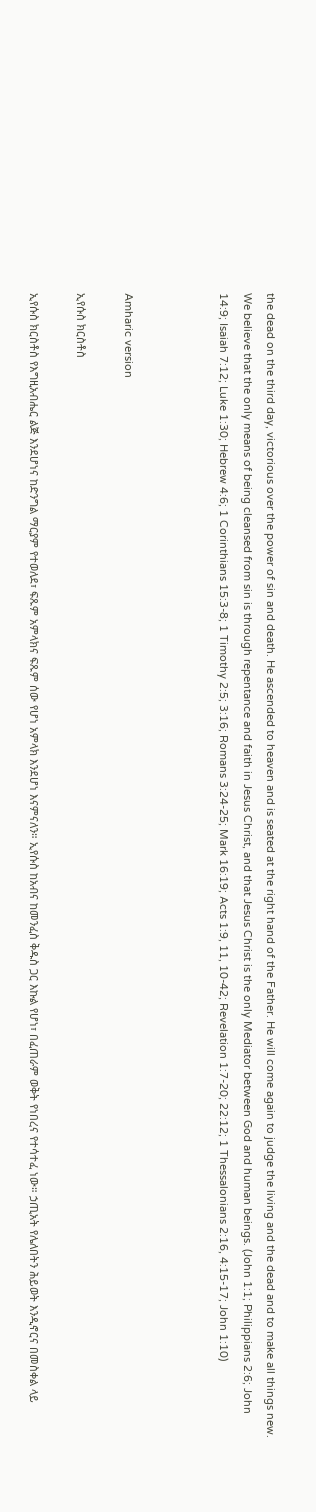the dead on the third day, victorious over the power of sin and death. He ascended to heaven and is seated at the right hand of the Father. He will come again to judge the living and the dead and to make all things new. We believe that the only means of being cleansed from sin is through repentance and faith in Jesus Christ, and that Jesus Christ is the only Mediator between God and human beings. (John 1:1; Philippians 2:6; John 14:9; Isaiah 7:12; Luke 1:30; Hebrew 4:6; 1 Corinthians 15:3-8; 1 Timothy 2:5; 3:16; Romans 3:24-25; Mark 16:19; Acts 1:9, 11, 10-42; Revelation 1:7-20; 22:12; 1 Thessalonians 2:16, 4:15-17; John 1:10)



Amharic version

ኢየሱስ ክርስቶስ

ኢየሱስ ክርስቶስ የእግዚአብሔር ልጅ እንደሆነና ከድንግል ማርያም የተወለደ፣ ፍጹም አምላክና ፍጹም ሰው የሆነ አምላክ እንደሆነ እናምናለን። ኢየሱስ ከአብና ከመንፈስ ቅዱስ ጋር እኩል የሆነ፣ በፈጠራም ወቅት የነበረና የተሳተፈ ነው። ኃጢአት የሌለበትን ሕይወት እንዲኖርና በመስቀል ላይ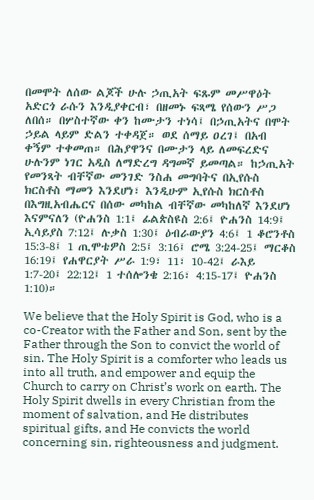በመሞት ለሰው ልጆች ሁሉ ኃጢአት ፍጹም መሥዋዕት አድርጎ ራሱን እንዲያቀርብ፣ በዘመኑ ፍጻሜ የሰውን ሥጋ ለበሰ። በሦስተኛው ቀን ከሙታን ተነሳ፤ በኃጢአትና በሞት ኃይል ላይም ድልን ተቀዳጀ። ወደ ሰማይ ዐረገ፤ በአብ ቀኝም ተቀመጠ። በሕያዋንና በሙታን ላይ ለመፍረድና ሁሉንም ነገር አዲስ ለማድረግ ዳግመኛ ይመጣል። ከኃጢአት የመንጻት ብቸኛው መንገድ ንስሐ መግባትና በኢየሱስ ክርስቶስ ማመን እንደሆነ፣ እንዲሁም ኢየሱስ ክርስቶስ በእግዚአብሔርና በሰው መካከል ብቸኛው መካከለኛ እንደሆነ እናምናለን (ዮሐንስ 1:1፤ ፊልጵስዩስ 2:6፤ ዮሐንስ 14:9፤ ኢሳይያስ 7:12፤ ሉቃስ 1:30፤ ዕብራውያን 4:6፤ 1 ቆሮንቶስ 15:3-8፤ 1 ጢሞቴዎስ 2:5፤ 3:16፤ ሮሜ 3:24-25፤ ማርቆስ 16:19፤ የሐዋርያት ሥራ 1:9፣ 11፣ 10-42፤ ራእይ 1:7-20፤ 22:12፤ 1 ተሰሎንቄ 2:16፣ 4:15-17፤ ዮሐንስ 1:10)።

We believe that the Holy Spirit is God, who is a co-Creator with the Father and Son, sent by the Father through the Son to convict the world of sin. The Holy Spirit is a comforter who leads us into all truth, and empower and equip the Church to carry on Christ’s work on earth. The Holy Spirit dwells in every Christian from the moment of salvation, and He distributes spiritual gifts, and He convicts the world concerning sin, righteousness and judgment.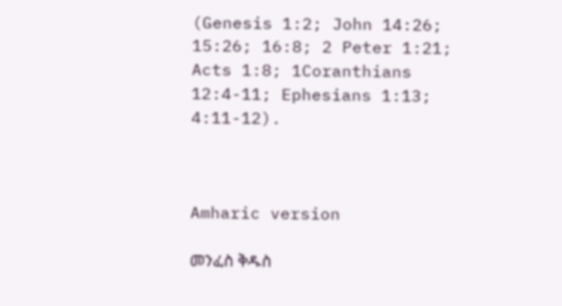(Genesis 1:2; John 14:26; 15:26; 16:8; 2 Peter 1:21; Acts 1:8; 1Coranthians 12:4-11; Ephesians 1:13; 4:11-12).



Amharic version

መንፈስ ቅዱስ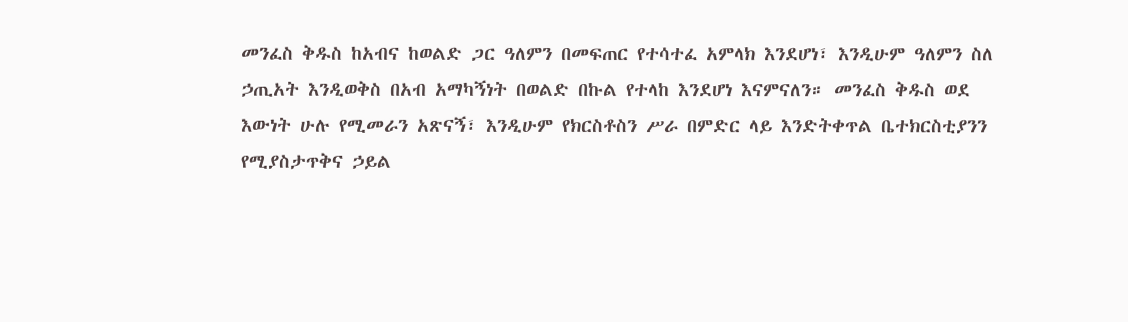መንፈስ ቅዱስ ከአብና ከወልድ ጋር ዓለምን በመፍጠር የተሳተፈ አምላክ እንደሆነ፣ እንዲሁም ዓለምን ስለ ኃጢአት እንዲወቅስ በአብ አማካኝነት በወልድ በኩል የተላከ እንደሆነ እናምናለን። መንፈስ ቅዱስ ወደ እውነት ሁሉ የሚመራን አጽናኝ፣ እንዲሁም የክርስቶስን ሥራ በምድር ላይ እንድትቀጥል ቤተክርስቲያንን የሚያስታጥቅና ኃይል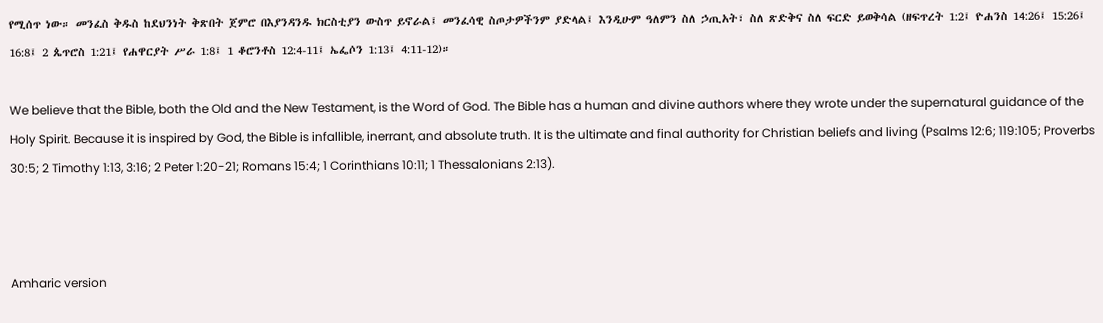የሚሰጥ ነው። መንፈስ ቅዱስ ከደህንነት ቅጽበት ጀምሮ በእያንዳንዱ ክርስቲያን ውስጥ ይኖራል፤ መንፈሳዊ ስጦታዎችንም ያድላል፤ እንዲሁም ዓለምን ስለ ኃጢአት፣ ስለ ጽድቅና ስለ ፍርድ ይወቅሳል (ዘፍጥረት 1:2፤ ዮሐንስ 14:26፤ 15:26፤ 16:8፤ 2 ጴጥሮስ 1:21፤ የሐዋርያት ሥራ 1:8፤ 1 ቆሮንቶስ 12:4-11፤ ኤፌሶን 1:13፤ 4:11-12)።

We believe that the Bible, both the Old and the New Testament, is the Word of God. The Bible has a human and divine authors where they wrote under the supernatural guidance of the Holy Spirit. Because it is inspired by God, the Bible is infallible, inerrant, and absolute truth. It is the ultimate and final authority for Christian beliefs and living (Psalms 12:6; 119:105; Proverbs 30:5; 2 Timothy 1:13, 3:16; 2 Peter 1:20-21; Romans 15:4; 1 Corinthians 10:11; 1 Thessalonians 2:13).



Amharic version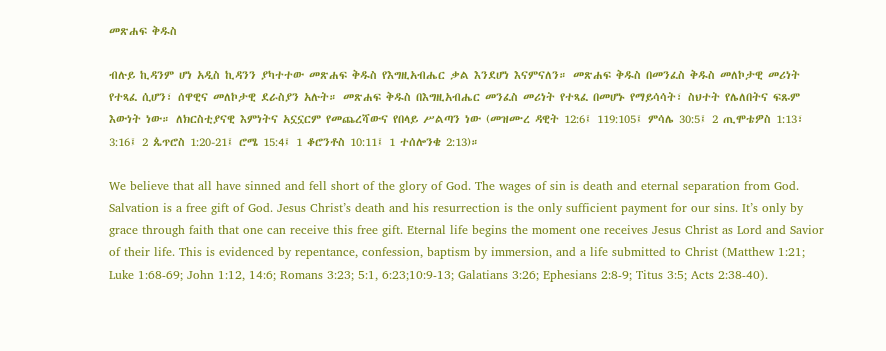መጽሐፍ ቅዱስ

ብሉይ ኪዳንም ሆነ አዲስ ኪዳንን ያካተተው መጽሐፍ ቅዱስ የእግዚአብሔር ቃል እንደሆነ እናምናለን። መጽሐፍ ቅዱስ በመንፈስ ቅዱስ መለኮታዊ መሪነት የተጻፈ ሲሆን፣ ሰዋዊና መለኮታዊ ደራስያን አሉት። መጽሐፍ ቅዱስ በእግዚአብሔር መንፈስ መሪነት የተጻፈ በመሆኑ የማይሳሳት፣ ስህተት የሌለበትና ፍጹም እውነት ነው። ለክርስቲያናዊ እምነትና አኗኗርም የመጨረሻውና የበላይ ሥልጣን ነው (መዝሙረ ዳዊት 12:6፤ 119:105፤ ምሳሌ 30:5፤ 2 ጢሞቴዎስ 1:13፣ 3:16፤ 2 ጴጥሮስ 1:20-21፤ ሮሜ 15:4፤ 1 ቆሮንቶስ 10:11፤ 1 ተሰሎንቄ 2:13)።

We believe that all have sinned and fell short of the glory of God. The wages of sin is death and eternal separation from God. Salvation is a free gift of God. Jesus Christ’s death and his resurrection is the only sufficient payment for our sins. It’s only by grace through faith that one can receive this free gift. Eternal life begins the moment one receives Jesus Christ as Lord and Savior of their life. This is evidenced by repentance, confession, baptism by immersion, and a life submitted to Christ (Matthew 1:21; Luke 1:68-69; John 1:12, 14:6; Romans 3:23; 5:1, 6:23;10:9-13; Galatians 3:26; Ephesians 2:8-9; Titus 3:5; Acts 2:38-40).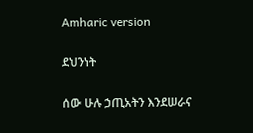Amharic version

ደህንነት

ሰው ሁሉ ኃጢአትን እንደሠራና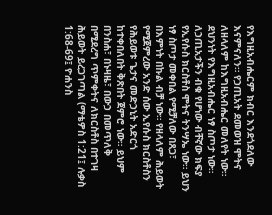የእግዚአብሔርም ክብር እንደጎደለው እናምናለን። የኃጢአት ደመወዝ ሞትና ለዘላለም ከእግዚአብሔር መለየት ነው። ደህንነት የእግዚአብሔር ነፃ ስጦታ ነው። ለኃጢአታችን ብቁ የሆነው ብቸኛው ክፍያ የኢየሱስ ክርስቶስ ሞትና ትንሣኤ ነው። ይህን ነፃ ስጦታ መቀበል የሚቻለው በጸጋ፣ በእምነት በኩል ብቻ ነው። የዘላለም ሕይወት የሚጀምረው አንድ ሰው ኢየሱስ ክርስቶስን የሕይወቱ ጌታና መድኃኒት አድርጎ ከተቀበለበት ቅጽበት ጀምሮ ነው። ይህም በንስሐ፣ በኑዛዜ፣ በውኃ በመጥለቅ በሚደረግ ጥምቀትና ለክርስቶስ በተገዛ ሕይወት ይረጋገጣል (ማቴዎስ 1:21፤ ሉቃስ 1:68-69፤ ዮሐንስ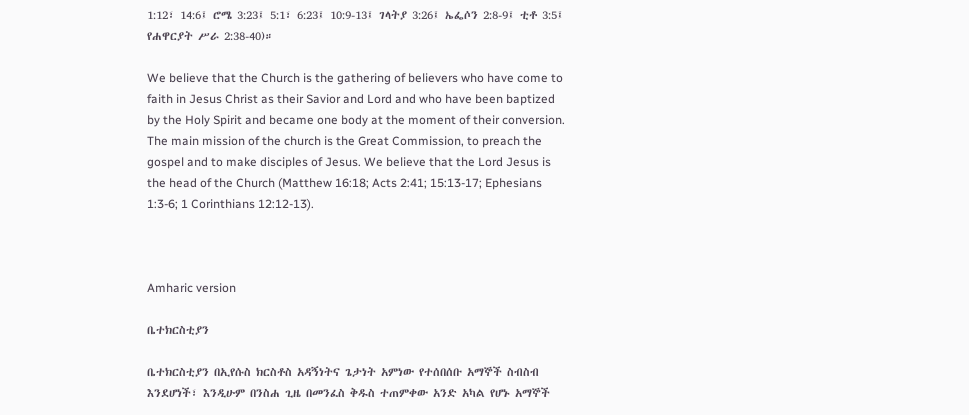1:12፣ 14:6፤ ሮሜ 3:23፤ 5:1፣ 6:23፤ 10:9-13፤ ገላትያ 3:26፤ ኤፌሶን 2:8-9፤ ቲቶ 3:5፤ የሐዋርያት ሥራ 2:38-40)።

We believe that the Church is the gathering of believers who have come to faith in Jesus Christ as their Savior and Lord and who have been baptized by the Holy Spirit and became one body at the moment of their conversion. The main mission of the church is the Great Commission, to preach the gospel and to make disciples of Jesus. We believe that the Lord Jesus is the head of the Church (Matthew 16:18; Acts 2:41; 15:13-17; Ephesians 1:3-6; 1 Corinthians 12:12-13).



Amharic version

ቤተክርስቲያን

ቤተክርስቲያን በኢየሱስ ክርስቶስ አዳኝነትና ጌታነት አምነው የተሰበሰቡ አማኞች ስብስብ እንደሆነች፣ እንዲሁም በንስሐ ጊዜ በመንፈስ ቅዱስ ተጠምቀው አንድ አካል የሆኑ አማኞች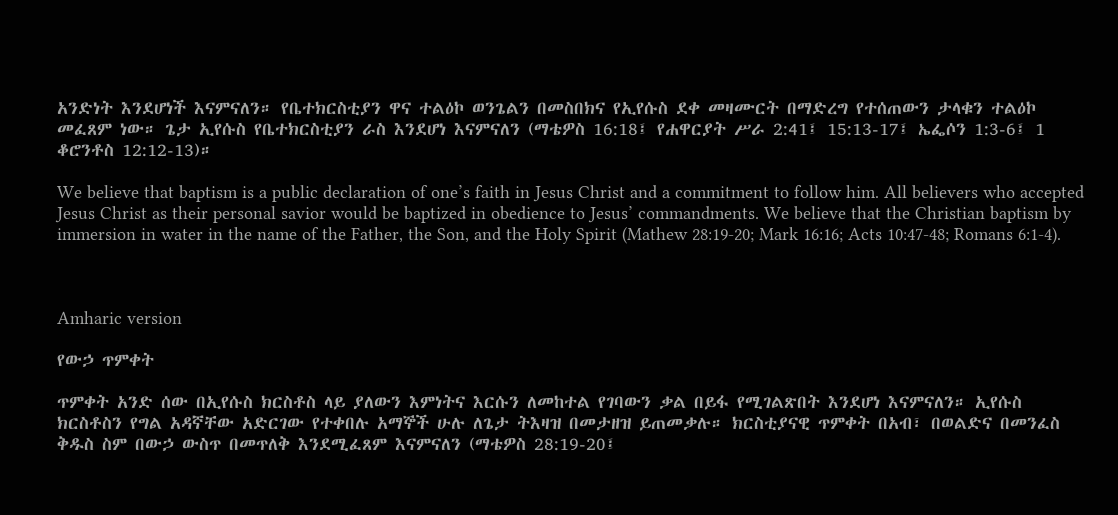አንድነት እንደሆነች እናምናለን። የቤተክርስቲያን ዋና ተልዕኮ ወንጌልን በመስበክና የኢየሱስ ደቀ መዛሙርት በማድረግ የተሰጠውን ታላቁን ተልዕኮ መፈጸም ነው። ጌታ ኢየሱስ የቤተክርስቲያን ራስ እንደሆነ እናምናለን (ማቴዎስ 16:18፤ የሐዋርያት ሥራ 2:41፤ 15:13-17፤ ኤፌሶን 1:3-6፤ 1 ቆሮንቶስ 12:12-13)።

We believe that baptism is a public declaration of one’s faith in Jesus Christ and a commitment to follow him. All believers who accepted Jesus Christ as their personal savior would be baptized in obedience to Jesus’ commandments. We believe that the Christian baptism by immersion in water in the name of the Father, the Son, and the Holy Spirit (Mathew 28:19-20; Mark 16:16; Acts 10:47-48; Romans 6:1-4).



Amharic version

የውኃ ጥምቀት

ጥምቀት አንድ ሰው በኢየሱስ ክርስቶስ ላይ ያለውን እምነትና እርሱን ለመከተል የገባውን ቃል በይፋ የሚገልጽበት እንደሆነ እናምናለን። ኢየሱስ ክርስቶስን የግል አዳኛቸው አድርገው የተቀበሉ አማኞች ሁሉ ለጌታ ትእዛዝ በመታዘዝ ይጠመቃሉ። ክርስቲያናዊ ጥምቀት በአብ፣ በወልድና በመንፈስ ቅዱስ ስም በውኃ ውስጥ በመጥለቅ እንደሚፈጸም እናምናለን (ማቴዎስ 28:19-20፤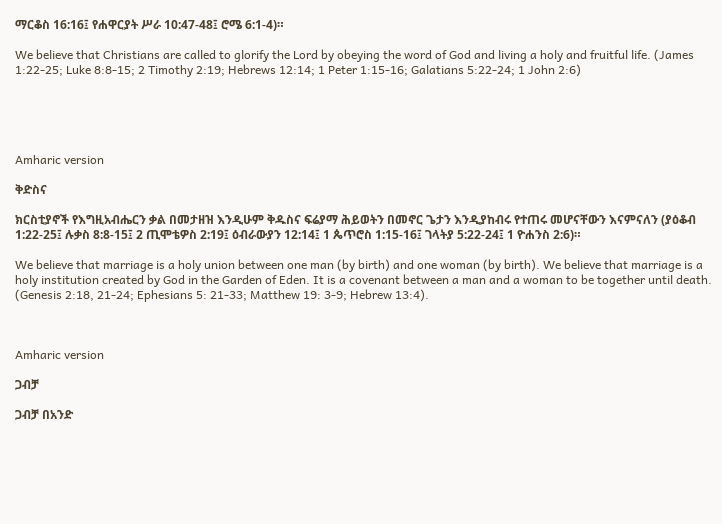ማርቆስ 16:16፤ የሐዋርያት ሥራ 10:47-48፤ ሮሜ 6:1-4)።

We believe that Christians are called to glorify the Lord by obeying the word of God and living a holy and fruitful life. (James 1:22-25; Luke 8:8-15; 2 Timothy 2:19; Hebrews 12:14; 1 Peter 1:15-16; Galatians 5:22-24; 1 John 2:6)





Amharic version

ቅድስና

ክርስቲያኖች የእግዚአብሔርን ቃል በመታዘዝ እንዲሁም ቅዱስና ፍሬያማ ሕይወትን በመኖር ጌታን እንዲያከብሩ የተጠሩ መሆናቸውን እናምናለን (ያዕቆብ 1:22-25፤ ሉቃስ 8:8-15፤ 2 ጢሞቴዎስ 2:19፤ ዕብራውያን 12:14፤ 1 ጴጥሮስ 1:15-16፤ ገላትያ 5:22-24፤ 1 ዮሐንስ 2:6)።

We believe that marriage is a holy union between one man (by birth) and one woman (by birth). We believe that marriage is a holy institution created by God in the Garden of Eden. It is a covenant between a man and a woman to be together until death. (Genesis 2:18, 21-24; Ephesians 5: 21-33; Matthew 19: 3-9; Hebrew 13:4).



Amharic version

ጋብቻ

ጋብቻ በአንድ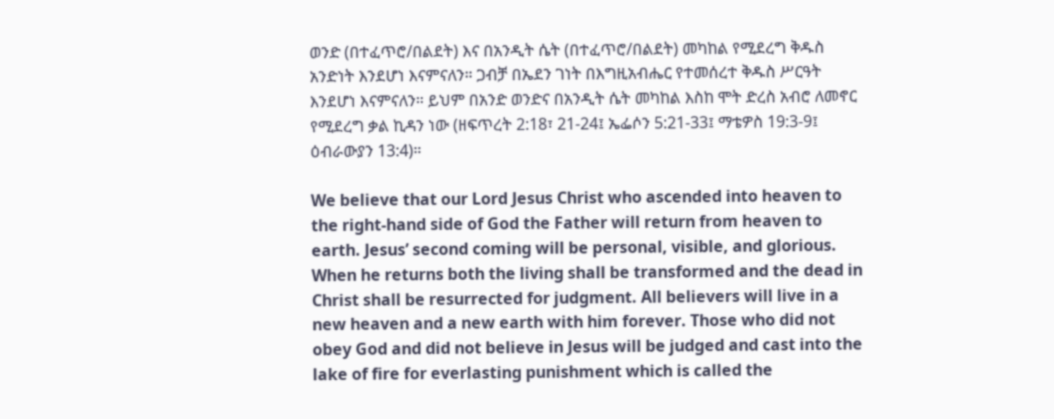ወንድ (በተፈጥሮ/በልደት) እና በአንዲት ሴት (በተፈጥሮ/በልደት) መካከል የሚደረግ ቅዱስ አንድነት እንደሆነ እናምናለን። ጋብቻ በኤደን ገነት በእግዚአብሔር የተመሰረተ ቅዱስ ሥርዓት እንደሆነ እናምናለን። ይህም በአንድ ወንድና በአንዲት ሴት መካከል እስከ ሞት ድረስ አብሮ ለመኖር የሚደረግ ቃል ኪዳን ነው (ዘፍጥረት 2:18፣ 21-24፤ ኤፌሶን 5:21-33፤ ማቴዎስ 19:3-9፤ ዕብራውያን 13:4)።

We believe that our Lord Jesus Christ who ascended into heaven to the right-hand side of God the Father will return from heaven to earth. Jesus’ second coming will be personal, visible, and glorious. When he returns both the living shall be transformed and the dead in Christ shall be resurrected for judgment. All believers will live in a new heaven and a new earth with him forever. Those who did not obey God and did not believe in Jesus will be judged and cast into the lake of fire for everlasting punishment which is called the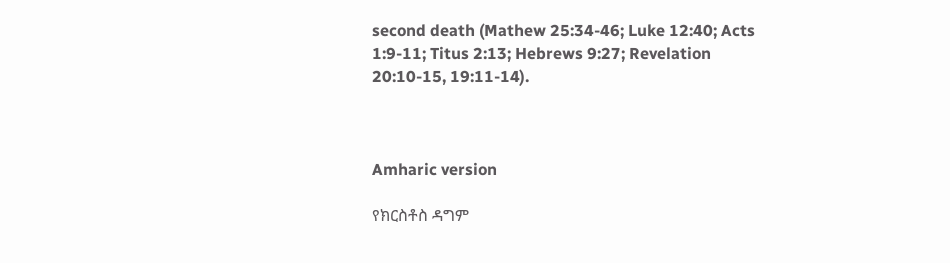second death (Mathew 25:34-46; Luke 12:40; Acts 1:9-11; Titus 2:13; Hebrews 9:27; Revelation 20:10-15, 19:11-14).



Amharic version

የክርስቶስ ዳግም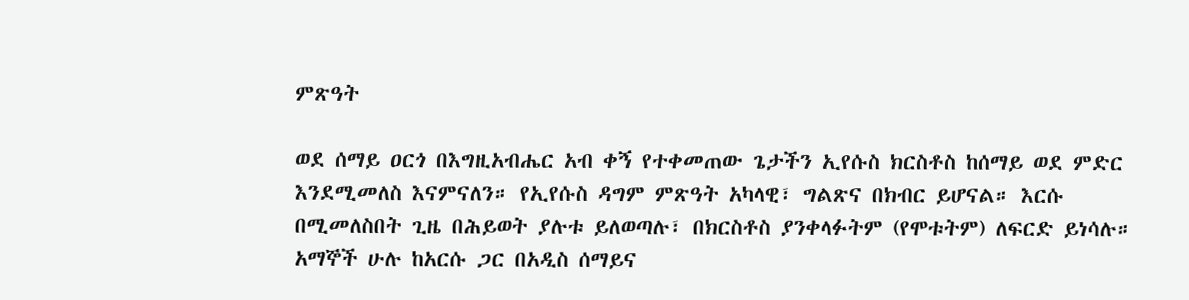ምጽዓት

ወደ ሰማይ ዐርጎ በእግዚአብሔር አብ ቀኝ የተቀመጠው ጌታችን ኢየሱስ ክርስቶስ ከሰማይ ወደ ምድር እንደሚመለስ እናምናለን። የኢየሱስ ዳግም ምጽዓት አካላዊ፣ ግልጽና በክብር ይሆናል። እርሱ በሚመለስበት ጊዜ በሕይወት ያሉቱ ይለወጣሉ፣ በክርስቶስ ያንቀላፉትም (የሞቱትም) ለፍርድ ይነሳሉ። አማኞች ሁሉ ከአርሱ ጋር በአዲስ ሰማይና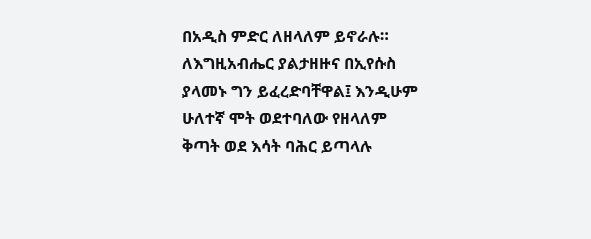በአዲስ ምድር ለዘላለም ይኖራሉ። ለእግዚአብሔር ያልታዘዙና በኢየሱስ ያላመኑ ግን ይፈረድባቸዋል፤ እንዲሁም ሁለተኛ ሞት ወደተባለው የዘላለም ቅጣት ወደ እሳት ባሕር ይጣላሉ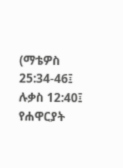(ማቴዎስ 25:34-46፤ ሉቃስ 12:40፤ የሐዋርያት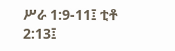ሥራ 1:9-11፤ ቲቶ 2:13፤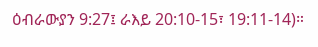ዕብራውያን 9:27፤ ራእይ 20:10-15፣ 19:11-14)።